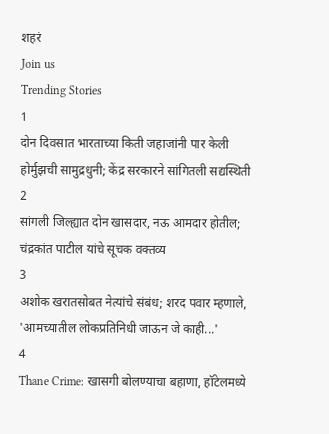शहरं
Join us
Trending Stories
1
दोन दिवसात भारताच्या किती जहाजांनी पार केली होर्मुझची सामुद्रधुनी; केंद्र सरकारने सांगितली सद्यस्थिती
2
सांगली जिल्ह्यात दोन खासदार, नऊ आमदार होतील; चंद्रकांत पाटील यांचे सूचक वक्तव्य
3
अशोक खरातसोबत नेत्यांचे संबंध; शरद पवार म्हणाले, 'आमच्यातील लोकप्रतिनिधी जाऊन जे काही...'
4
Thane Crime: खासगी बोलण्याचा बहाणा, हॉटेलमध्ये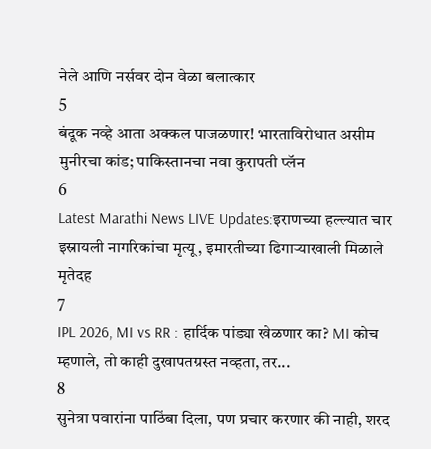नेले आणि नर्सवर दोन वेळा बलात्कार
5
बंदूक नव्हे आता अक्कल पाजळणार! भारताविरोधात असीम मुनीरचा कांड; पाकिस्तानचा नवा कुरापती प्लॅन
6
Latest Marathi News LIVE Updates:इराणच्या हल्ल्यात चार इस्रायली नागरिकांचा मृत्यू, इमारतीच्या ढिगाऱ्याखाली मिळाले मृतेदह
7
IPL 2026, MI vs RR : हार्दिक पांड्या खेळणार का? MI कोच म्हणाले, तो काही दुखापतग्रस्त नव्हता, तर...
8
सुनेत्रा पवारांना पाठिंबा दिला, पण प्रचार करणार की नाही, शरद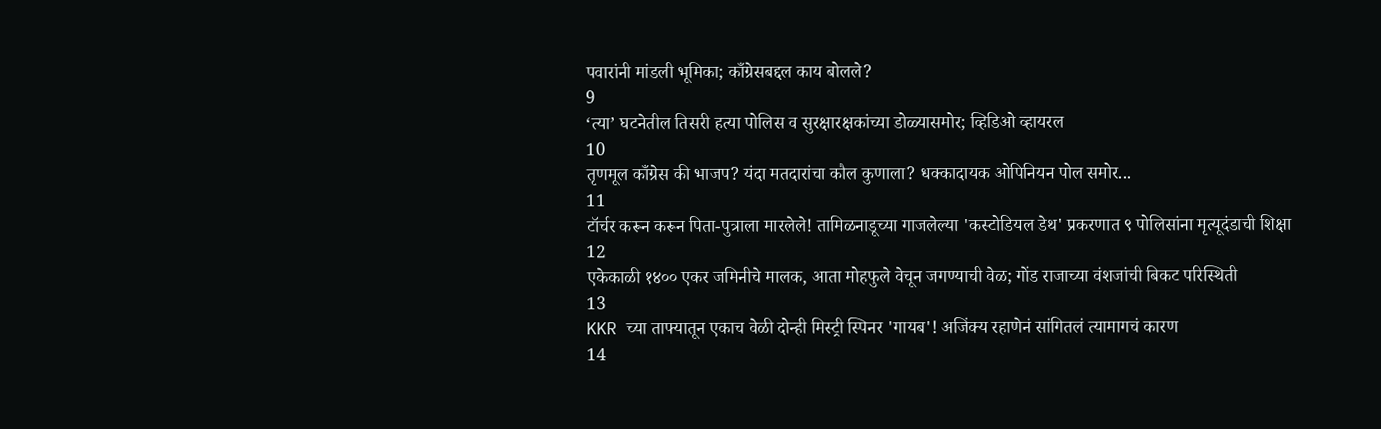पवारांनी मांडली भूमिका; काँग्रेसबद्दल काय बोलले?
9
‘त्या’ घटनेतील तिसरी हत्या पोलिस व सुरक्षारक्षकांच्या डोळ्यासमोर; व्हिडिओ व्हायरल
10
तृणमूल काँग्रेस की भाजप? यंदा मतदारांचा कौल कुणाला? धक्कादायक ओपिनियन पोल समोर...
11
टॉर्चर करून करून पिता-पुत्राला मारलेले! तामिळनाडूच्या गाजलेल्या 'कस्टोडियल डेथ' प्रकरणात ९ पोलिसांना मृत्यूदंडाची शिक्षा
12
एकेकाळी १४०० एकर जमिनीचे मालक, आता मोहफुले वेचून जगण्याची वेळ; गोंड राजाच्या वंशजांची बिकट परिस्थिती
13
KKR च्या ताफ्यातून एकाच वेळी दोन्ही मिस्ट्री स्पिनर 'गायब'! अजिंक्य रहाणेनं सांगितलं त्यामागचं कारण
14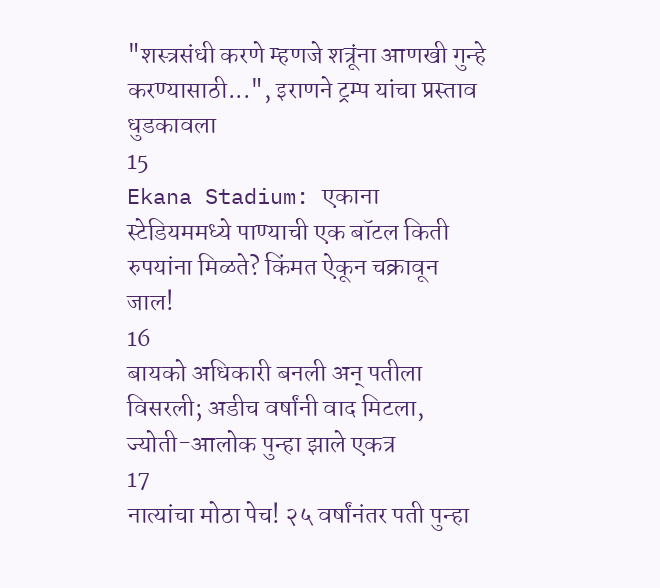"शस्त्रसंधी करणे म्हणजे शत्रूंना आणखी गुन्हे करण्यासाठी...", इराणने ट्रम्प यांचा प्रस्ताव धुडकावला
15
Ekana Stadium: एकाना स्टेडियममध्ये पाण्याची एक बॉटल किती रुपयांना मिळते? किंमत ऐकून चक्रावून जाल!
16
बायको अधिकारी बनली अन् पतीला विसरली; अडीच वर्षांनी वाद मिटला, ज्योती-आलोक पुन्हा झाले एकत्र
17
नात्यांचा मोठा पेच! २५ वर्षांनंतर पती पुन्हा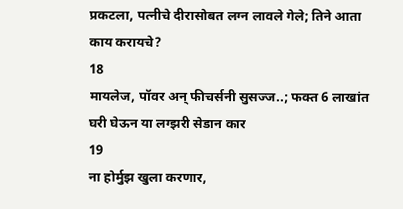प्रकटला, पत्नीचे दीरासोबत लग्न लावले गेले; तिने आता काय करायचे?
18
मायलेज, पॉवर अन् फीचर्सनी सुसज्ज..; फक्त 6 लाखांत घरी घेऊन या लग्झरी सेडान कार
19
ना होर्मुझ खुला करणार,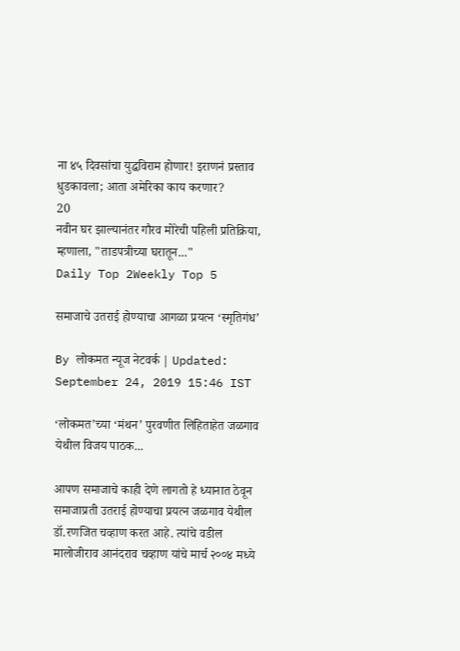ना ४५ दिवसांचा युद्धविराम होणार! इराणनं प्रस्ताव धुडकावला; आता अमेरिका काय करणार?
20
नवीन घर झाल्यानंतर गौरव मोरेची पहिली प्रतिक्रिया, म्हणाला, "ताडपत्रीच्या घरातून..."
Daily Top 2Weekly Top 5

समाजाचे उतराई होण्याचा आगळा प्रयत्न ‘स्मृतिगंध’

By लोकमत न्यूज नेटवर्क | Updated: September 24, 2019 15:46 IST

‘लोकमत’च्या ‘मंथन’ पुरवणीत लिहिताहेत जळगाव येथील विजय पाठक...

आपण समाजाचे काही देणे लागतो हे ध्यानात ठेवून समाजाप्रती उतराई होण्याचा प्रयत्न जळगाव येथील डॉ.रणजित चव्हाण करत आहे. त्यांचे वडील मालोजीराव आनंदराव चव्हाण यांचे मार्च २००४ मध्ये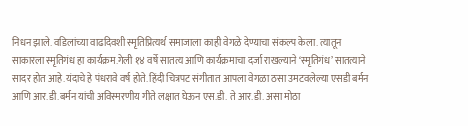निधन झाले. वडिलांच्या वाढदिवशी स्मृतिप्रित्यर्थ समाजाला काही वेगळे देण्याचा संकल्प केला. त्यातून साकारला स्मृतिगंध हा कार्यक्रम.गेली १४ वर्षे सातत्य आणि कार्यक्रमाचा दर्जा राखल्याने ‘स्मृतिगंध’ सातत्याने सादर होत आहे.यंदाचे हे पंधरावे वर्ष होते. हिंदी चित्रपट संगीतात आपला वेगळा ठसा उमटवलेल्या एसडी बर्मन आणि आर.डी.बर्मन यांची अविस्मरणीय गीते लक्षात घेऊन एस.डी. ते आर.डी. असा मोठा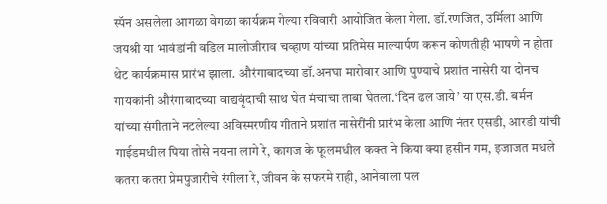स्पॅन असलेला आगळा वेगळा कार्यक्रम गेल्या रविवारी आयोजित केला गेला. डॉ.रणजित, उर्मिला आणि जयश्री या भावंडांनी वडिल मालोजीराव चव्हाण यांच्या प्रतिमेस माल्यार्पण करून कोणतीही भाषणे न होता थेट कार्यक्रमास प्रारंभ झाला. औरंगाबादच्या डॉ.अनघा मारोवार आणि पुण्याचे प्रशांत नासेरी या दोनच गायकांनी औरंगाबादच्या वाद्यवृंदाची साथ घेत मंचाचा ताबा घेतला.‘दिन ढल जाये’ या एस.डी. बर्मन यांच्या संगीताने नटलेल्या अविस्मरणीय गीताने प्रशांत नासेरींनी प्रारंभ केला आणि नंतर एसडी, आरडी यांची गाईडमधील पिया तोसे नयना लागे रे, कागज के फूलमधील कक्त ने किया क्या हसीन गम, इजाजत मधले कतरा कतरा प्रेमपुजारीचे रंगीला रे, जीवन के सफरमे राही, आनेवाला पल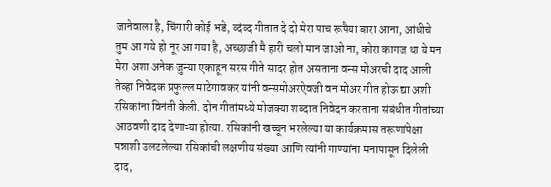जानेवाला है, चिंगारी कोई भडे, व्दंव्द गीतात दे दो मेरा पाच रूपैया बारा आना, आंधीचे तुम आ गये हो नूर आ गया है, अच्छाजी मै हारी चलो मान जाओ ना, कोरा कागज था ये मन मेरा अशा अनेक जुन्या एकाहून सरस गीते सादर होत असताना वन्स मोअरची दाद आली तेव्हा निवेदक प्रफुल्ल माटेगावकर यांनी वन्समोअरऐवजी वन मोअर गीत होऊ द्या अशी रसिकांना विनंती केली. दोन गीतांमध्ये मोजक्या शब्दात निवेदन करताना संबंधीत गीतांच्या आठवणी दाद देणाऱ्या होत्या. रसिकांनी खच्चून भरलेल्या या कार्यक्रमास तरूणांपेक्षा पन्नाशी उलटलेल्या रसिकांची लक्षणीय संख्या आणि त्यांनी गाण्यांना मनापासून दिलेली दाद,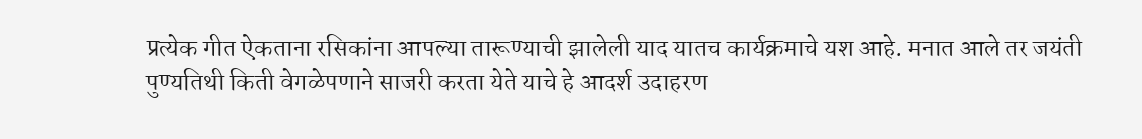प्रत्येक गीत ऐकताना रसिकांना आपल्या तारूण्याची झालेली याद यातच कार्यक्रमाचे यश आहे. मनात आले तर जयंती पुण्यतिथी किती वेगळेपणाने साजरी करता येते याचे हे आदर्श उदाहरण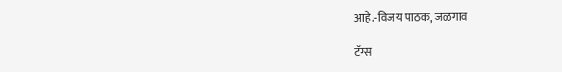आहे.-विजय पाठक, जळगाव

टॅग्स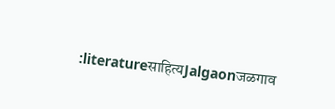:literatureसाहित्यJalgaonजळगाव